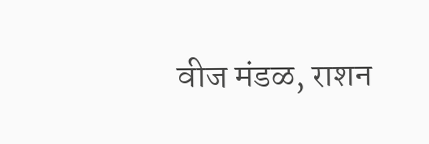वीज मंडळ, राशन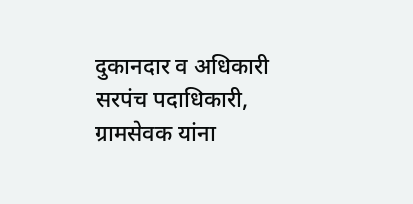दुकानदार व अधिकारी सरपंच पदाधिकारी, ग्रामसेवक यांना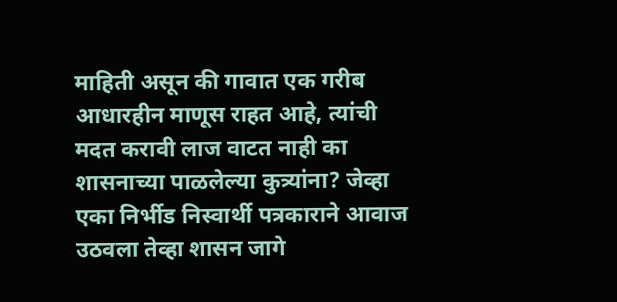माहिती असून की गावात एक गरीब आधारहीन माणूस राहत आहे, त्यांची मदत करावी लाज वाटत नाही का शासनाच्या पाळलेल्या कुत्र्यांना? जेव्हा एका निर्भीड निस्वार्थी पत्रकाराने आवाज उठवला तेव्हा शासन जागे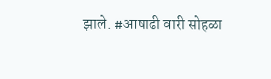झाले. #आषाढी वारी सोहळा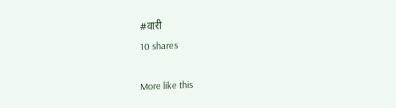#वारी
10 shares

More like this